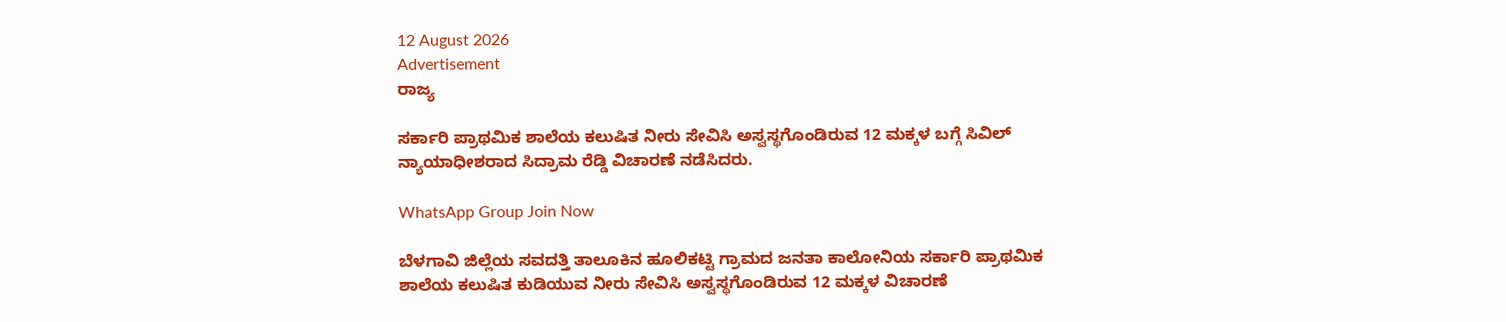12 August 2026
Advertisement
ರಾಜ್ಯ

ಸರ್ಕಾರಿ ಪ್ರಾಥಮಿಕ ಶಾಲೆಯ ಕಲುಷಿತ ನೀರು ಸೇವಿಸಿ ಅಸ್ವಸ್ಥಗೊಂಡಿರುವ 12 ಮಕ್ಕಳ ಬಗ್ಗೆ ಸಿವಿಲ್‍ ನ್ಯಾಯಾಧೀಶರಾದ ಸಿದ್ರಾಮ ರೆಡ್ಡಿ ವಿಚಾರಣೆ ನಡೆಸಿದರು.

WhatsApp Group Join Now

ಬೆಳಗಾವಿ ಜಿಲ್ಲೆಯ ಸವದತ್ತಿ ತಾಲೂಕಿನ ಹೂಲಿಕಟ್ಟಿ ಗ್ರಾಮದ ಜನತಾ ಕಾಲೋನಿಯ ಸರ್ಕಾರಿ ಪ್ರಾಥಮಿಕ ಶಾಲೆಯ ಕಲುಷಿತ ಕುಡಿಯುವ ನೀರು ಸೇವಿಸಿ ಅಸ್ವಸ್ಥಗೊಂಡಿರುವ 12 ಮಕ್ಕಳ ವಿಚಾರಣೆ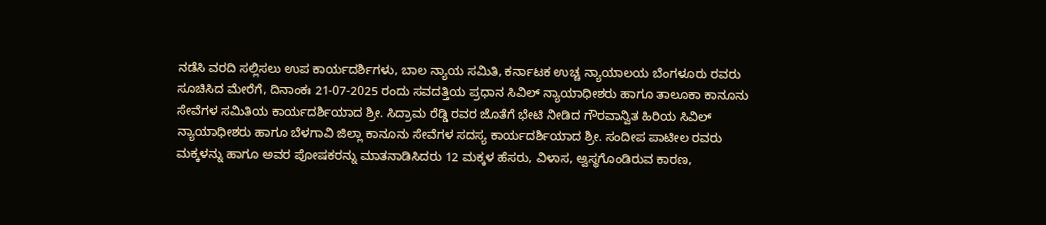ನಡೆಸಿ ವರದಿ ಸಲ್ಲಿಸಲು ಉಪ ಕಾರ್ಯದರ್ಶಿಗಳು, ಬಾಲ ನ್ಯಾಯ ಸಮಿತಿ, ಕರ್ನಾಟಕ ಉಚ್ಚ ನ್ಯಾಯಾಲಯ ಬೆಂಗಳೂರು ರವರು ಸೂಚಿಸಿದ ಮೇರೆಗೆ, ದಿನಾಂಕಃ 21-07-2025 ರಂದು ಸವದತ್ತಿಯ ಪ್ರಧಾನ ಸಿವಿಲ್‍ ನ್ಯಾಯಾಧೀಶರು ಹಾಗೂ ತಾಲೂಕಾ ಕಾನೂನು ಸೇವೆಗಳ ಸಮಿತಿಯ ಕಾರ್ಯದರ್ಶಿಯಾದ ಶ್ರೀ. ಸಿದ್ರಾಮ ರೆಡ್ಡಿ ರವರ ಜೊತೆಗೆ ಭೇಟಿ ನೀಡಿದ ಗೌರವಾನ್ವಿತ ಹಿರಿಯ ಸಿವಿಲ್‍ ನ್ಯಾಯಾಧೀಶರು ಹಾಗೂ ಬೆಳಗಾವಿ ಜಿಲ್ಲಾ ಕಾನೂನು ಸೇವೆಗಳ ಸದಸ್ಯ ಕಾರ್ಯದರ್ಶಿಯಾದ ಶ್ರೀ. ಸಂದೀಪ ಪಾಟೀಲ ರವರು ಮಕ್ಕಳನ್ನು ಹಾಗೂ ಅವರ ಪೋಷಕರನ್ನು ಮಾತನಾಡಿಸಿದರು 12 ಮಕ್ಕಳ ಹೆಸರು, ವಿಳಾಸ, ಅ್ವಸ್ಥಗೊಂಡಿರುವ ಕಾರಣ,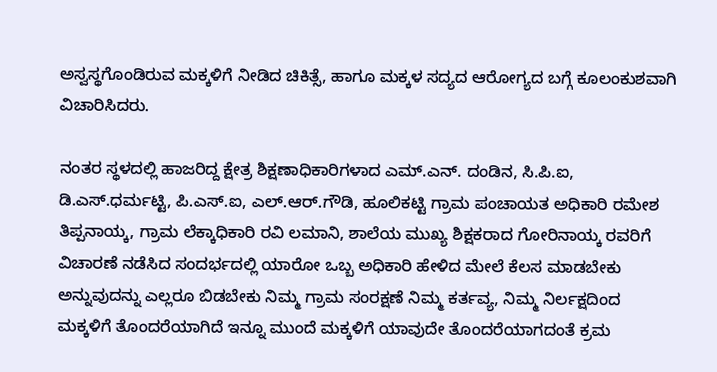ಅಸ್ವಸ್ಥಗೊಂಡಿರುವ ಮಕ್ಕಳಿಗೆ ನೀಡಿದ ಚಿಕಿತ್ಸೆ, ಹಾಗೂ ಮಕ್ಕಳ ಸದ್ಯದ ಆರೋಗ್ಯದ ಬಗ್ಗೆ ಕೂಲಂಕುಶವಾಗಿ ವಿಚಾರಿಸಿದರು.

ನಂತರ ಸ್ಥಳದಲ್ಲಿ ಹಾಜರಿದ್ದ ಕ್ಷೇತ್ರ ಶಿಕ್ಷಣಾಧಿಕಾರಿಗಳಾದ ಎಮ್.ಎನ್. ದಂಡಿನ, ಸಿ.ಪಿ.ಐ, ಡಿ.ಎಸ್.ಧರ್ಮಟ್ಟಿ, ಪಿ.ಎಸ್.ಐ, ಎಲ್.ಆರ್.ಗೌಡಿ, ಹೂಲಿಕಟ್ಟಿ ಗ್ರಾಮ ಪಂಚಾಯತ ಅಧಿಕಾರಿ ರಮೇಶ ತಿಪ್ಪನಾಯ್ಕ, ಗ್ರಾಮ ಲೆಕ್ಕಾಧಿಕಾರಿ ರವಿ ಲಮಾನಿ, ಶಾಲೆಯ ಮುಖ್ಯ ಶಿಕ್ಷಕರಾದ ಗೋರಿನಾಯ್ಕ ರವರಿಗೆ ವಿಚಾರಣೆ ನಡೆಸಿದ ಸಂದರ್ಭದಲ್ಲಿ ಯಾರೋ ಒಬ್ಬ ಅಧಿಕಾರಿ ಹೇಳಿದ ಮೇಲೆ ಕೆಲಸ ಮಾಡಬೇಕು ಅನ್ನುವುದನ್ನು ಎಲ್ಲರೂ ಬಿಡಬೇಕು ನಿಮ್ಮ ಗ್ರಾಮ ಸಂರಕ್ಷಣೆ ನಿಮ್ಮ ಕರ್ತವ್ಯ, ನಿಮ್ಮ ನಿರ್ಲಕ್ಷದಿಂದ ಮಕ್ಕಳಿಗೆ ತೊಂದರೆಯಾಗಿದೆ ಇನ್ನೂ ಮುಂದೆ ಮಕ್ಕಳಿಗೆ ಯಾವುದೇ ತೊಂದರೆಯಾಗದಂತೆ ಕ್ರಮ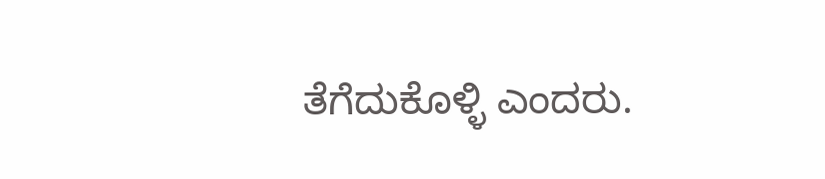ತೆಗೆದುಕೊಳ್ಳಿ ಎಂದರು.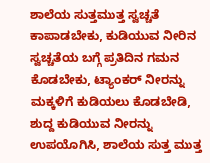ಶಾಲೆಯ ಸುತ್ತಮುತ್ತ ಸ್ವಚ್ಚತೆ ಕಾಪಾಡಬೇಕು, ಕುಡಿಯುವ ನೀರಿನ ಸ್ವಚ್ಚತೆಯ ಬಗ್ಗೆ ಪ್ರತಿದಿನ ಗಮನ ಕೊಡಬೇಕು, ಟ್ಯಾಂಕರ್‍ ನೀರನ್ನು ಮಕ್ಕಳಿಗೆ ಕುಡಿಯಲು ಕೊಡಬೇಡಿ, ಶುದ್ದ ಕುಡಿಯುವ ನೀರನ್ನು ಉಪಯೊಗಿಸಿ, ಶಾಲೆಯ ಸುತ್ತ ಮುತ್ತ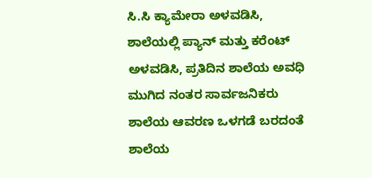ಸಿ.ಸಿ ಕ್ಯಾಮೇರಾ ಅಳವಡಿಸಿ, ಶಾಲೆಯಲ್ಲಿ ಪ್ಯಾನ್‍ ಮತ್ತು ಕರೆಂಟ್‍ ಅಳವಡಿಸಿ, ಪ್ರತಿದಿನ ಶಾಲೆಯ ಅವಧಿ ಮುಗಿದ ನಂತರ ಸಾರ್ವಜನಿಕರು ಶಾಲೆಯ ಆವರಣ ಒಳಗಡೆ ಬರದಂತೆ ಶಾಲೆಯ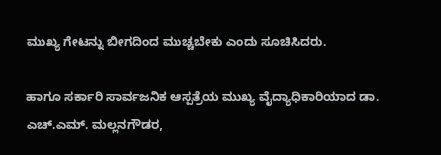ಮುಖ್ಯ ಗೇಟನ್ನು ಬೀಗದಿಂದ ಮುಚ್ಚಬೇಕು ಎಂದು ಸೂಚಿಸಿದರು.

ಹಾಗೂ ಸರ್ಕಾರಿ ಸಾರ್ವಜನಿಕ ಆಸ್ಪತ್ರೆಯ ಮುಖ್ಯ ವೈದ್ಯಾಧಿಕಾರಿಯಾದ ಡಾ. ಎಚ್.ಎಮ್. ಮಲ್ಲನಗೌಡರ,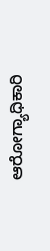ಆರೋಗ್ಯಾಧಿಕಾರಿ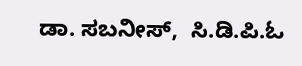ಡಾ. ಸಬನೀಸ್,  ಸಿ.ಡಿ.ಪಿ.ಓ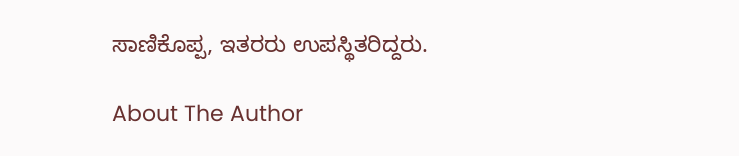ಸಾಣಿಕೊಪ್ಪ, ಇತರರು ಉಪಸ್ಥಿತರಿದ್ದರು.

About The Author